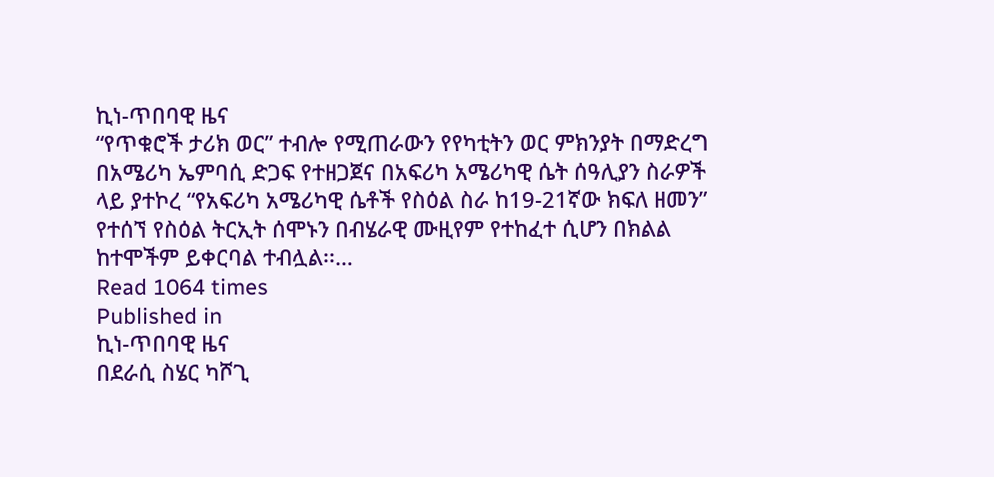ኪነ-ጥበባዊ ዜና
“የጥቁሮች ታሪክ ወር” ተብሎ የሚጠራውን የየካቲትን ወር ምክንያት በማድረግ በአሜሪካ ኤምባሲ ድጋፍ የተዘጋጀና በአፍሪካ አሜሪካዊ ሴት ሰዓሊያን ስራዎች ላይ ያተኮረ “የአፍሪካ አሜሪካዊ ሴቶች የስዕል ስራ ከ19-21ኛው ክፍለ ዘመን” የተሰኘ የስዕል ትርኢት ሰሞኑን በብሄራዊ ሙዚየም የተከፈተ ሲሆን በክልል ከተሞችም ይቀርባል ተብሏል፡፡…
Read 1064 times
Published in
ኪነ-ጥበባዊ ዜና
በደራሲ ስሄር ካሾጊ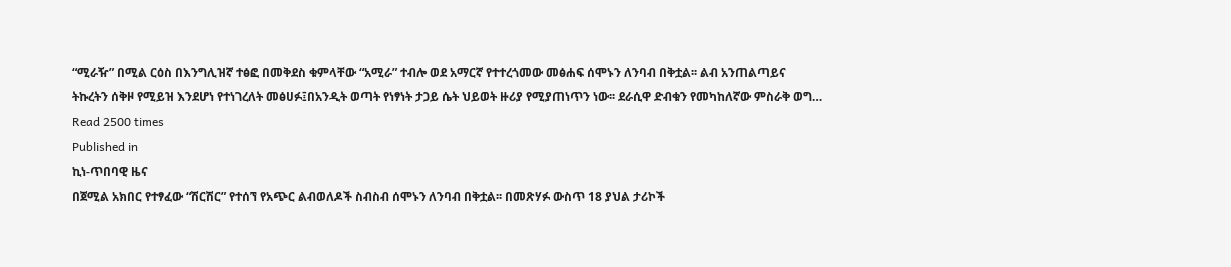“ሚራዥ” በሚል ርዕስ በእንግሊዝኛ ተፅፎ በመቅደስ ቁምላቸው “አሚራ” ተብሎ ወደ አማርኛ የተተረጎመው መፅሐፍ ሰሞኑን ለንባብ በቅቷል፡፡ ልብ አንጠልጣይና ትኩረትን ሰቅዞ የሚይዝ እንደሆነ የተነገረለት መፅሀፉ፤በአንዲት ወጣት የነፃነት ታጋይ ሴት ህይወት ዙሪያ የሚያጠነጥን ነው፡፡ ደራሲዋ ድብቁን የመካከለኛው ምስራቅ ወግ…
Read 2500 times
Published in
ኪነ-ጥበባዊ ዜና
በጀሚል አክበር የተፃፈው “ሽርሽር” የተሰኘ የአጭር ልብወለዶች ስብስብ ሰሞኑን ለንባብ በቅቷል፡፡ በመጽሃፉ ውስጥ 18 ያህል ታሪኮች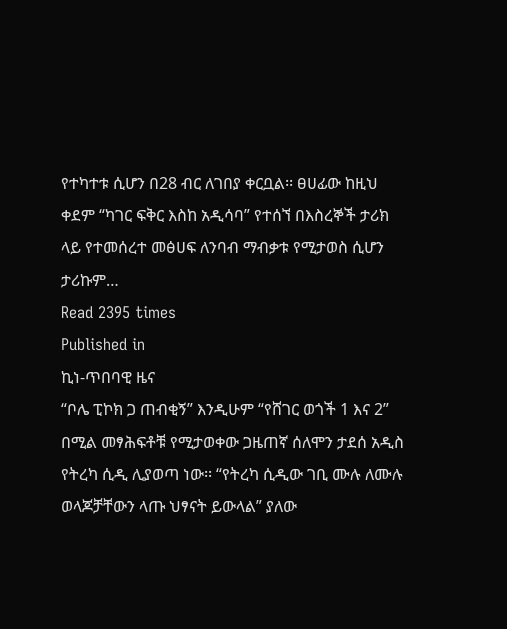የተካተቱ ሲሆን በ28 ብር ለገበያ ቀርቧል፡፡ ፀሀፊው ከዚህ ቀደም “ካገር ፍቅር እስከ አዲሳባ” የተሰኘ በእስረኞች ታሪክ ላይ የተመሰረተ መፅሀፍ ለንባብ ማብቃቱ የሚታወስ ሲሆን ታሪኩም…
Read 2395 times
Published in
ኪነ-ጥበባዊ ዜና
“ቦሌ ፒኮክ ጋ ጠብቂኝ” እንዲሁም “የሸገር ወጎች 1 እና 2” በሚል መፃሕፍቶቹ የሚታወቀው ጋዜጠኛ ሰለሞን ታደሰ አዲስ የትረካ ሲዲ ሊያወጣ ነው፡፡ “የትረካ ሲዲው ገቢ ሙሉ ለሙሉ ወላጆቻቸውን ላጡ ህፃናት ይውላል” ያለው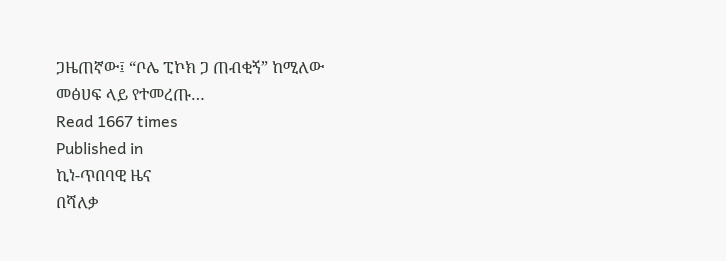ጋዜጠኛው፤ “ቦሌ ፒኮክ ጋ ጠብቂኝ” ከሚለው መፅሀፍ ላይ የተመረጡ…
Read 1667 times
Published in
ኪነ-ጥበባዊ ዜና
በሻለቃ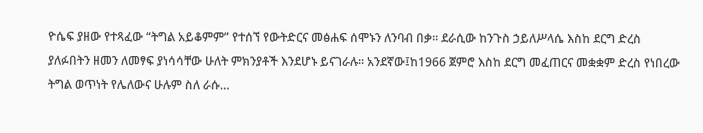ዮሴፍ ያዘው የተጻፈው “ትግል አይቆምም” የተሰኘ የውትድርና መፅሐፍ ሰሞኑን ለንባብ በቃ፡፡ ደራሲው ከንጉስ ኃይለሥላሴ እስከ ደርግ ድረስ ያለፉበትን ዘመን ለመፃፍ ያነሳሳቸው ሁለት ምክንያቶች እንደሆኑ ይናገራሉ። አንደኛው፤ከ1966 ጀምሮ እስከ ደርግ መፈጠርና መቋቋም ድረስ የነበረው ትግል ወጥነት የሌለውና ሁሉም ስለ ራሱ…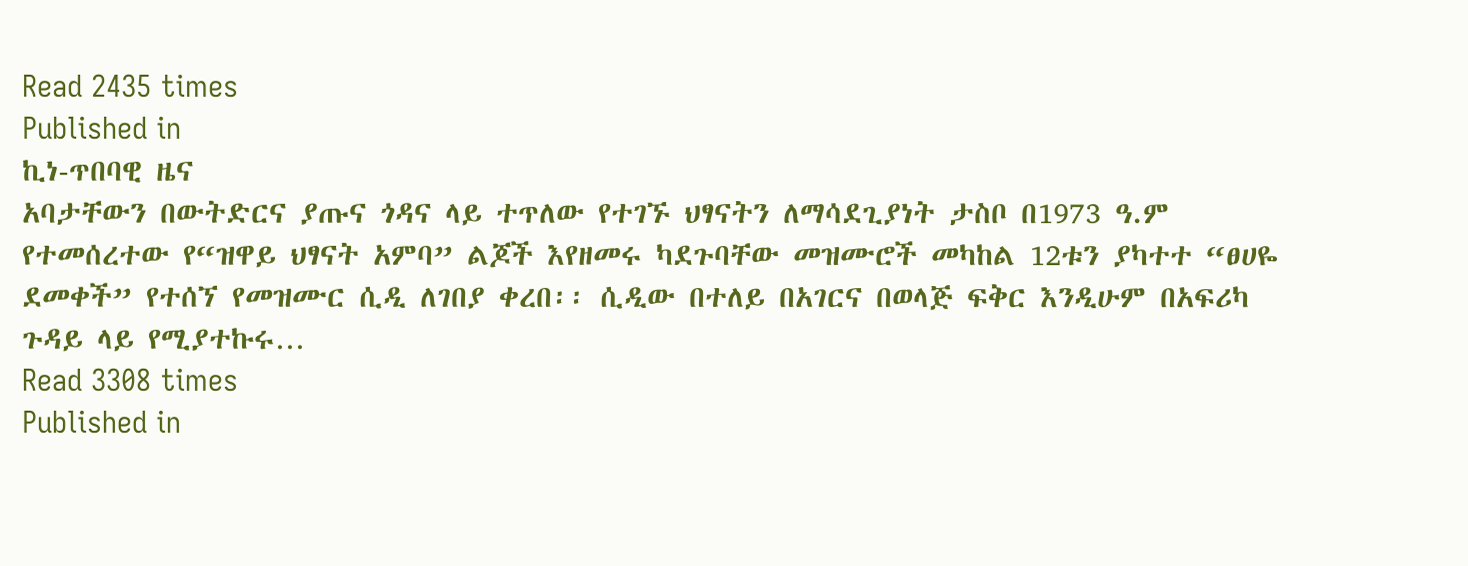Read 2435 times
Published in
ኪነ-ጥበባዊ ዜና
አባታቸውን በውትድርና ያጡና ጎዳና ላይ ተጥለው የተገኙ ህፃናትን ለማሳደጊያነት ታስቦ በ1973 ዓ.ም የተመሰረተው የ“ዝዋይ ህፃናት አምባ” ልጆች እየዘመሩ ካደጉባቸው መዝሙሮች መካከል 12ቱን ያካተተ “ፀሀዬ ደመቀች” የተሰኘ የመዝሙር ሲዲ ለገበያ ቀረበ፡፡ ሲዲው በተለይ በአገርና በወላጅ ፍቅር እንዲሁም በአፍሪካ ጉዳይ ላይ የሚያተኩሩ…
Read 3308 times
Published in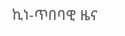ኪነ-ጥበባዊ ዜና